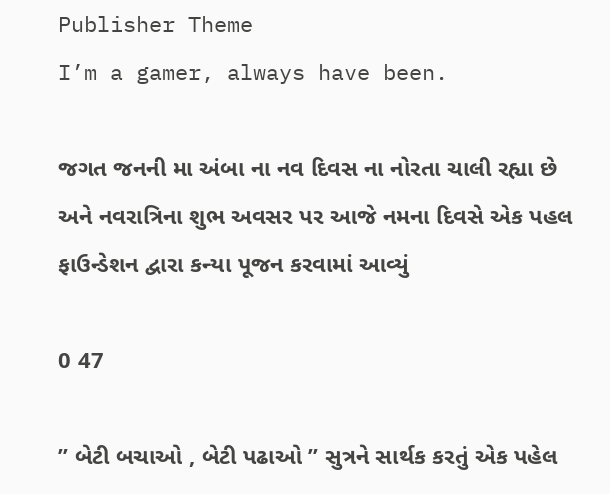Publisher Theme
I’m a gamer, always have been.

જગત જનની મા અંબા ના નવ દિવસ ના નોરતા ચાલી રહ્યા છે અને નવરાત્રિના શુભ અવસર પર આજે નમના દિવસે એક પહલ ફાઉન્ડેશન દ્વારા કન્યા પૂજન કરવામાં આવ્યું

0 47

” બેટી બચાઓ , બેટી પઢાઓ ” સુત્રને સાર્થક કરતું એક પહેલ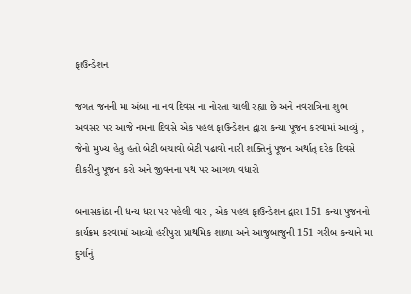ફાઉન્ડેશન

જગત જનની મા અંબા ના નવ દિવસ ના નોરતા ચાલી રહ્યા છે અને નવરાત્રિના શુભ અવસર પર આજે નમના દિવસે એક પહલ ફાઉન્ડેશન દ્વારા કન્યા પૂજન કરવામાં આવ્યું , જેનો મુખ્ય હેતુ હતો બેટી બચાવો બેટી પઢાવો નારી શક્તિનું પૂજન અર્થાત્ દરેક દિવસે દીકરીનુ પૂજન કરો અને જીવનના પથ પર આગળ વધારો

બનાસકાંઠા ની ધન્ય ધરા પર પહેલી વાર , એક પહલ ફાઉન્ડેશન દ્વારા 151 કન્યા પુજનનો કાર્યક્રમ કરવામાં આવ્યો હરીપુરા પ્રાથમિક શાળા અને આજુબાજુની 151 ગરીબ કન્યાને મા દુર્ગાનું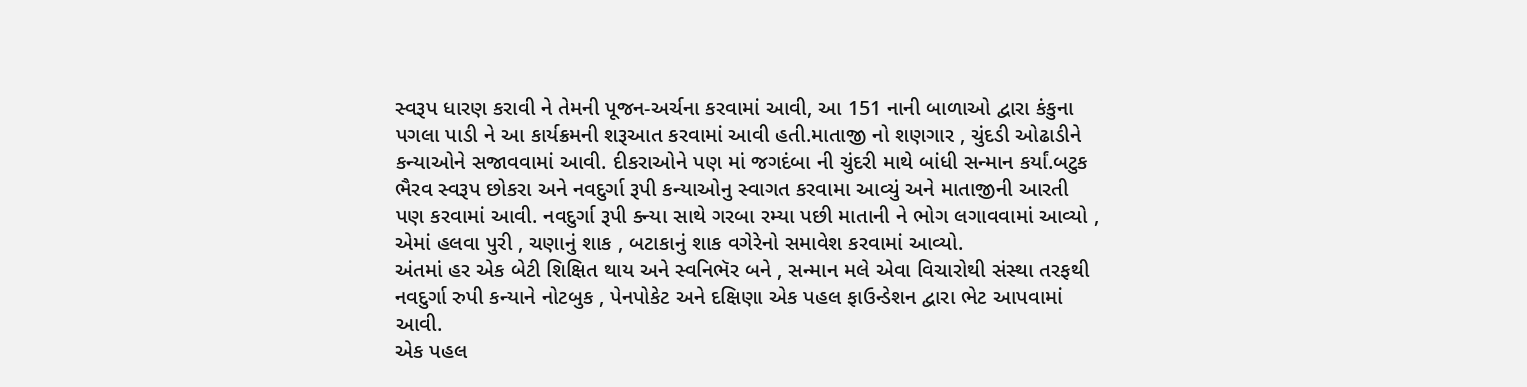સ્વરૂપ ધારણ કરાવી ને તેમની પૂજન-અર્ચના કરવામાં આવી, આ 151 નાની બાળાઓ દ્વારા કંકુના પગલા પાડી ને આ કાર્યક્રમની શરૂઆત કરવામાં આવી હતી.માતાજી નો શણગાર , ચુંદડી ઓઢાડીને કન્યાઓને સજાવવામાં આવી. દીકરાઓને પણ માં જગદંબા ની ચુંદરી માથે બાંધી સન્માન કર્યાં.બટુક ભૈરવ સ્વરૂપ છોકરા અને નવદુર્ગા રૂપી કન્યાઓનુ સ્વાગત કરવામા આવ્યું અને માતાજીની આરતી પણ કરવામાં આવી. નવદુર્ગા રૂપી ક્ન્યા સાથે ગરબા રમ્યા પછી માતાની ને ભોગ લગાવવામાં આવ્યો , એમાં હલવા પુરી , ચણાનું શાક , બટાકાનું શાક વગેરેનો સમાવેશ કરવામાં આવ્યો.
અંતમાં હર એક બેટી શિક્ષિત થાય અને સ્વનિભૅર બને , સન્માન મલે એવા વિચારોથી સંસ્થા તરફથી નવદુર્ગા રુપી કન્યાને નોટબુક , પેનપોકેટ અને દક્ષિણા એક પહલ ફાઉન્ડેશન દ્વારા ભેટ આપવામાં આવી.
એક પહલ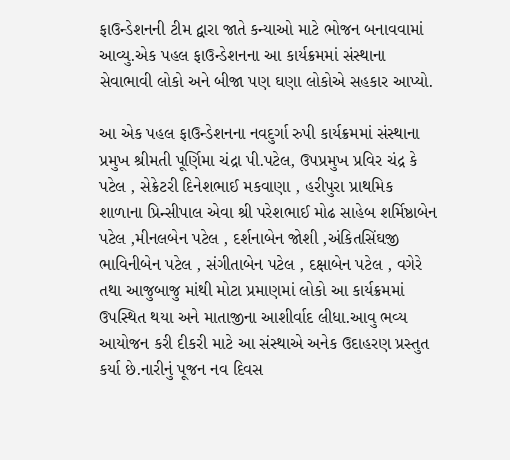ફાઉન્ડેશનની ટીમ દ્વારા જાતે કન્યાઓ માટે ભોજન બનાવવામાં આવ્યુ.એક પહલ ફાઉન્ડેશનના આ કાર્યક્રમમાં સંસ્થાના સેવાભાવી લોકો અને બીજા પણ ઘણા લોકોએ સહકાર આપ્યો.

આ એક પહલ ફાઉન્ડેશનના નવદુર્ગા રુપી કાર્યક્રમમાં સંસ્થાના પ્રમુખ શ્રીમતી પૂર્ણિમા ચંદ્રા પી.પટેલ, ઉપપ્રમુખ પ્રવિર ચંદ્ર કે પટેલ , સેક્રેટરી દિનેશભાઈ મકવાણા , હરીપુરા પ્રાથમિક શાળાના પ્રિન્સીપાલ એવા શ્રી પરેશભાઈ મોઢ સાહેબ શર્મિષ્ઠાબેન પટેલ ,મીનલબેન પટેલ , દર્શનાબેન જોશી ,અંકિતસિંઘજી ભાવિનીબેન પટેલ , સંગીતાબેન પટેલ , દક્ષાબેન પટેલ , વગેરે તથા આજુબાજુ માંથી મોટા પ્રમાણમાં લોકો આ કાર્યક્રમમાં ઉપસ્થિત થયા અને માતાજીના આશીર્વાદ લીધા.આવુ ભવ્ય આયોજન કરી દીકરી માટે આ સંસ્થાએ અનેક ઉદાહરણ પ્રસ્તુત કર્યા છે.નારીનું પૂજન નવ દિવસ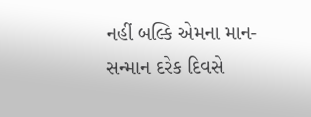નહીં બલ્કિ એમના માન-સન્માન દરેક દિવસે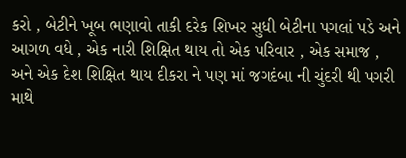કરો , બેટીને ખૂબ ભણાવો તાકી દરેક શિખર સુધી બેટીના પગલાં પડે અને આગળ વધે , એક નારી શિક્ષિત થાય તો એક પરિવાર , એક સમાજ , અને એક દેશ શિક્ષિત થાય દીકરા ને પણ માં જગદંબા ની ચુંદરી થી પગરી માથે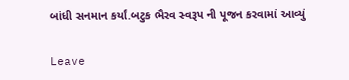બાંધી સનમાન કર્યાં.બટુક ભૈરવ સ્વરૂપ ની પૂજન કરવામાં આવ્યું

Leave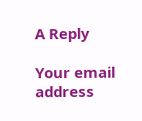A Reply

Your email address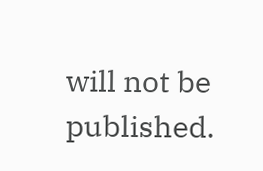will not be published.